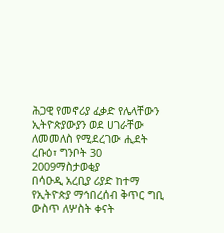ሕጋዊ የመኖሪያ ፈቃድ የሌላቸውን ኢትዮጵያውያን ወደ ሀገራቸው ለመመለስ የሚደረገው ሒደት
ረቡዕ፣ ግንቦት 30 2009ማስታወቂያ
በሳዑዲ አረቢያ ሪያድ ከተማ የኢትዮጵያ ማኅበረሰብ ቅጥር ግቢ ውስጥ ለሦስት ቀናት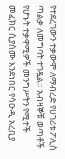የተደረገውን ተቃውሞ ለማብረድ የሀገሪቱ ፖሊስ ጣልቃ ለመግባት ተገዷል። አብዛኞቹ ወጣቶች የሆኑት ተቃዋሚዎች መንግሥትን የሚተች መፈክር ሲያሰሙ እንደነበር የሳዑዲ አረቢያ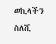ወኪላችን ስለሺ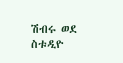ሽብሩ ወደ ስቱዲዮ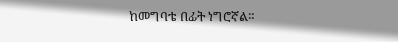ከመግባቴ በፊት ነግሮኛል።